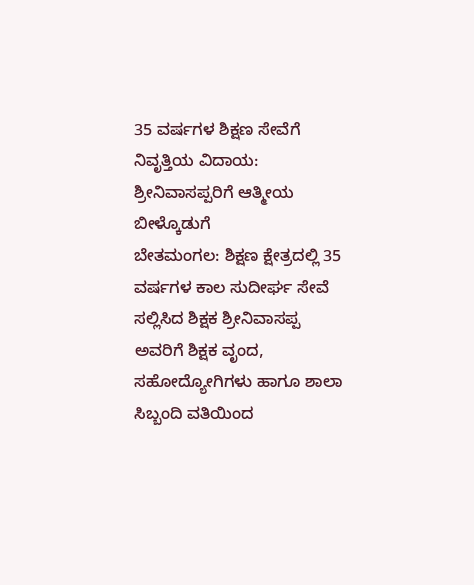35 ವರ್ಷಗಳ ಶಿಕ್ಷಣ ಸೇವೆಗೆ ನಿವೃತ್ತಿಯ ವಿದಾಯ: ಶ್ರೀನಿವಾಸಪ್ಪರಿಗೆ ಆತ್ಮೀಯ ಬೀಳ್ಕೊಡುಗೆ
ಬೇತಮಂಗಲ: ಶಿಕ್ಷಣ ಕ್ಷೇತ್ರದಲ್ಲಿ 35 ವರ್ಷಗಳ ಕಾಲ ಸುದೀರ್ಘ ಸೇವೆ ಸಲ್ಲಿಸಿದ ಶಿಕ್ಷಕ ಶ್ರೀನಿವಾಸಪ್ಪ ಅವರಿಗೆ ಶಿಕ್ಷಕ ವೃಂದ, ಸಹೋದ್ಯೋಗಿಗಳು ಹಾಗೂ ಶಾಲಾ ಸಿಬ್ಬಂದಿ ವತಿಯಿಂದ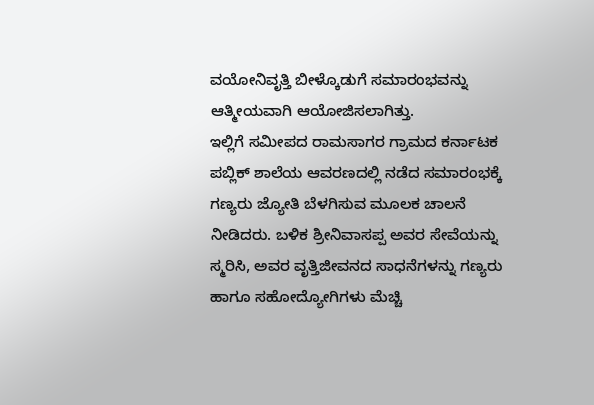ವಯೋನಿವೃತ್ತಿ ಬೀಳ್ಕೊಡುಗೆ ಸಮಾರಂಭವನ್ನು ಆತ್ಮೀಯವಾಗಿ ಆಯೋಜಿಸಲಾಗಿತ್ತು.
ಇಲ್ಲಿಗೆ ಸಮೀಪದ ರಾಮಸಾಗರ ಗ್ರಾಮದ ಕರ್ನಾಟಕ ಪಬ್ಲಿಕ್ ಶಾಲೆಯ ಆವರಣದಲ್ಲಿ ನಡೆದ ಸಮಾರಂಭಕ್ಕೆ ಗಣ್ಯರು ಜ್ಯೋತಿ ಬೆಳಗಿಸುವ ಮೂಲಕ ಚಾಲನೆ ನೀಡಿದರು. ಬಳಿಕ ಶ್ರೀನಿವಾಸಪ್ಪ ಅವರ ಸೇವೆಯನ್ನು ಸ್ಮರಿಸಿ, ಅವರ ವೃತ್ತಿಜೀವನದ ಸಾಧನೆಗಳನ್ನು ಗಣ್ಯರು ಹಾಗೂ ಸಹೋದ್ಯೋಗಿಗಳು ಮೆಚ್ಚಿ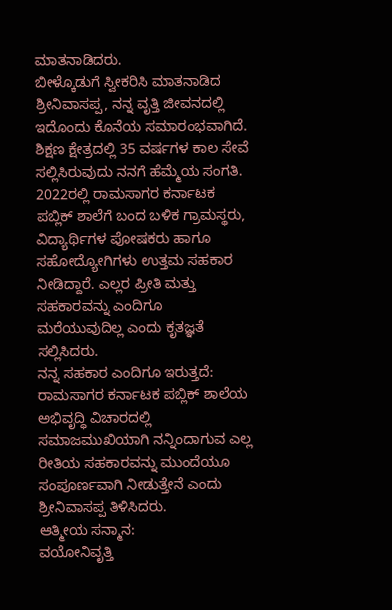ಮಾತನಾಡಿದರು.
ಬೀಳ್ಕೊಡುಗೆ ಸ್ವೀಕರಿಸಿ ಮಾತನಾಡಿದ ಶ್ರೀನಿವಾಸಪ್ಪ, ನನ್ನ ವೃತ್ತಿ ಜೀವನದಲ್ಲಿ ಇದೊಂದು ಕೊನೆಯ ಸಮಾರಂಭವಾಗಿದೆ. ಶಿಕ್ಷಣ ಕ್ಷೇತ್ರದಲ್ಲಿ 35 ವರ್ಷಗಳ ಕಾಲ ಸೇವೆ ಸಲ್ಲಿಸಿರುವುದು ನನಗೆ ಹೆಮ್ಮೆಯ ಸಂಗತಿ. 2022ರಲ್ಲಿ ರಾಮಸಾಗರ ಕರ್ನಾಟಕ ಪಬ್ಲಿಕ್ ಶಾಲೆಗೆ ಬಂದ ಬಳಿಕ ಗ್ರಾಮಸ್ಥರು, ವಿದ್ಯಾರ್ಥಿಗಳ ಪೋಷಕರು ಹಾಗೂ ಸಹೋದ್ಯೋಗಿಗಳು ಉತ್ತಮ ಸಹಕಾರ ನೀಡಿದ್ದಾರೆ. ಎಲ್ಲರ ಪ್ರೀತಿ ಮತ್ತು ಸಹಕಾರವನ್ನು ಎಂದಿಗೂ ಮರೆಯುವುದಿಲ್ಲ ಎಂದು ಕೃತಜ್ಞತೆ ಸಲ್ಲಿಸಿದರು.
ನನ್ನ ಸಹಕಾರ ಎಂದಿಗೂ ಇರುತ್ತದೆ: ರಾಮಸಾಗರ ಕರ್ನಾಟಕ ಪಬ್ಲಿಕ್ ಶಾಲೆಯ ಅಭಿವೃದ್ಧಿ ವಿಚಾರದಲ್ಲಿ ಸಮಾಜಮುಖಿಯಾಗಿ ನನ್ನಿಂದಾಗುವ ಎಲ್ಲ ರೀತಿಯ ಸಹಕಾರವನ್ನು ಮುಂದೆಯೂ ಸಂಪೂರ್ಣವಾಗಿ ನೀಡುತ್ತೇನೆ ಎಂದು ಶ್ರೀನಿವಾಸಪ್ಪ ತಿಳಿಸಿದರು.
ಆತ್ಮೀಯ ಸನ್ಮಾನ:
ವಯೋನಿವೃತ್ತಿ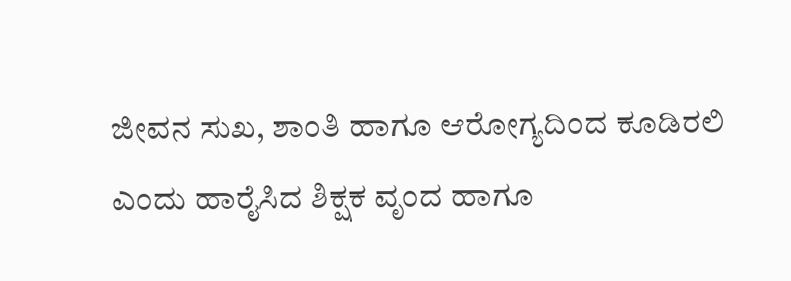ಜೀವನ ಸುಖ, ಶಾಂತಿ ಹಾಗೂ ಆರೋಗ್ಯದಿಂದ ಕೂಡಿರಲಿ ಎಂದು ಹಾರೈಸಿದ ಶಿಕ್ಷಕ ವೃಂದ ಹಾಗೂ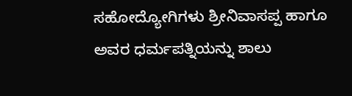ಸಹೋದ್ಯೋಗಿಗಳು ಶ್ರೀನಿವಾಸಪ್ಪ ಹಾಗೂ ಅವರ ಧರ್ಮಪತ್ನಿಯನ್ನು ಶಾಲು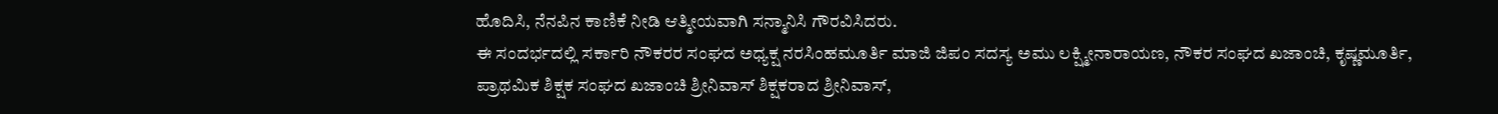ಹೊದಿಸಿ, ನೆನಪಿನ ಕಾಣಿಕೆ ನೀಡಿ ಆತ್ಮೀಯವಾಗಿ ಸನ್ಮಾನಿಸಿ ಗೌರವಿಸಿದರು.
ಈ ಸಂದರ್ಭದಲ್ಲಿ ಸರ್ಕಾರಿ ನೌಕರರ ಸಂಘದ ಅಧ್ಯಕ್ಷ ನರಸಿಂಹಮೂರ್ತಿ ಮಾಜಿ ಜಿಪಂ ಸದಸ್ಯ ಅಮು ಲಕ್ಷ್ಮೀನಾರಾಯಣ, ನೌಕರ ಸಂಘದ ಖಜಾಂಚಿ, ಕೃಷ್ಣಮೂರ್ತಿ, ಪ್ರಾಥಮಿಕ ಶಿಕ್ಷಕ ಸಂಘದ ಖಜಾಂಚಿ ಶ್ರೀನಿವಾಸ್ ಶಿಕ್ಷಕರಾದ ಶ್ರೀನಿವಾಸ್,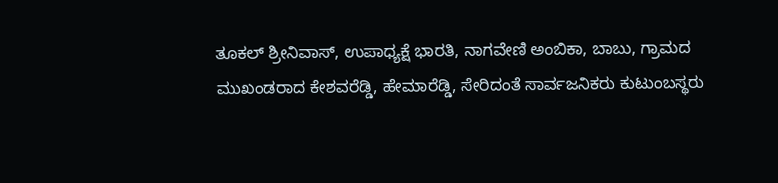ತೂಕಲ್ ಶ್ರೀನಿವಾಸ್, ಉಪಾಧ್ಯಕ್ಷೆ ಭಾರತಿ, ನಾಗವೇಣಿ ಅಂಬಿಕಾ, ಬಾಬು, ಗ್ರಾಮದ ಮುಖಂಡರಾದ ಕೇಶವರೆಡ್ಡಿ, ಹೇಮಾರೆಡ್ಡಿ, ಸೇರಿದಂತೆ ಸಾರ್ವಜನಿಕರು ಕುಟುಂಬಸ್ಥರು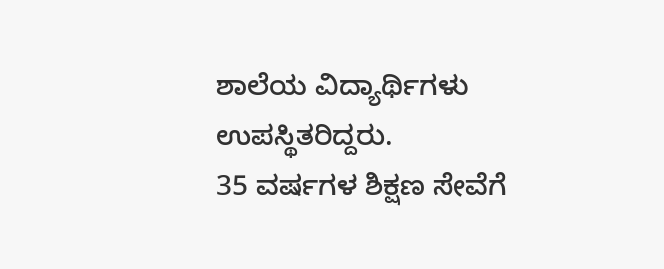ಶಾಲೆಯ ವಿದ್ಯಾರ್ಥಿಗಳು ಉಪಸ್ಥಿತರಿದ್ದರು.
35 ವರ್ಷಗಳ ಶಿಕ್ಷಣ ಸೇವೆಗೆ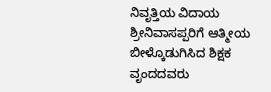ನಿವೃತ್ತಿಯ ವಿದಾಯ ಶ್ರೀನಿವಾಸಪ್ಪರಿಗೆ ಆತ್ಮೀಯ ಬೀಳ್ಕೊಡುಗಿಸಿದ ಶಿಕ್ಷಕ ವೃಂದದವರು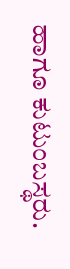ಹಾಗೂ ಕುಟುಂಬಸ್ಥರು.